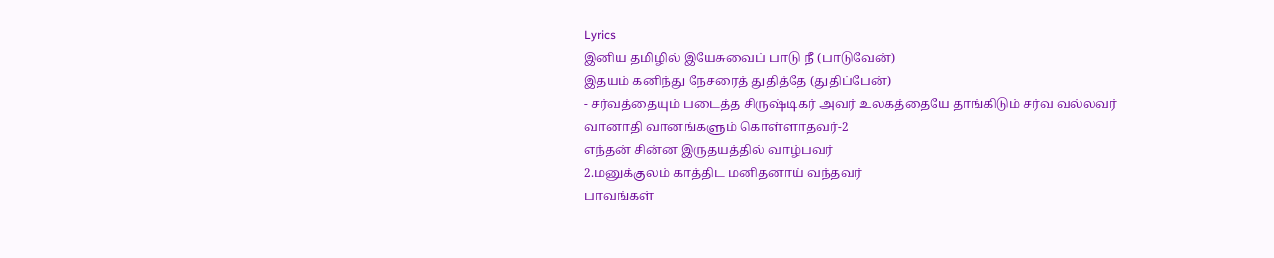Lyrics
இனிய தமிழில் இயேசுவைப் பாடு நீ (பாடுவேன்)
இதயம் கனிந்து நேசரைத் துதித்தே (துதிப்பேன்)
- சர்வத்தையும் படைத்த சிருஷ்டிகர் அவர் உலகத்தையே தாங்கிடும் சர்வ வல்லவர்
வானாதி வானங்களும் கொள்ளாதவர்-2
எந்தன் சின்ன இருதயத்தில் வாழ்பவர்
2.மனுக்குலம் காத்திட மனிதனாய் வந்தவர்
பாவங்கள்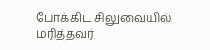போக்கிட சிலுவையில் மரித்தவர்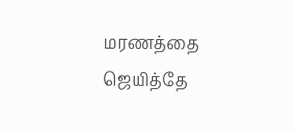மரணத்தை ஜெயித்தே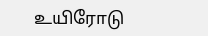உயிரோடு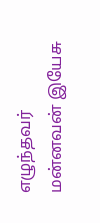எழுந்தவர்
மன்னவன் இயேசு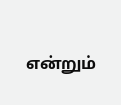என்றும்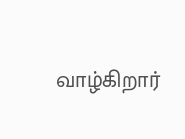வாழ்கிறார்